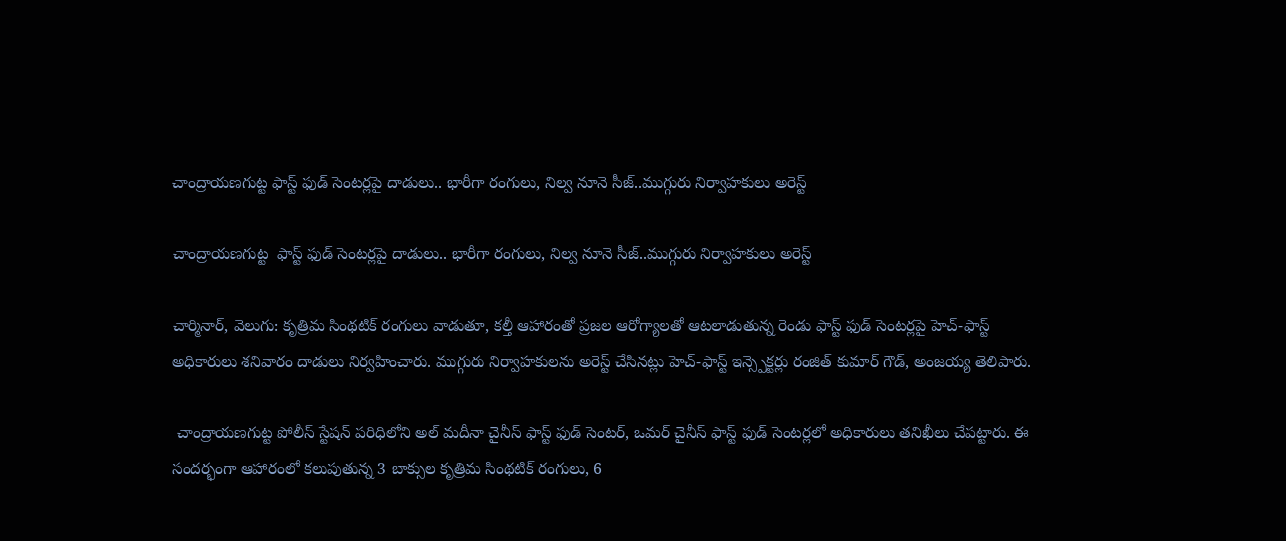చాంద్రాయణగుట్ట ఫాస్ట్ ఫుడ్ సెంటర్లపై దాడులు.. భారీగా రంగులు, నిల్వ నూనె సీజ్..ముగ్గురు నిర్వాహకులు అరెస్ట్

చాంద్రాయణగుట్ట  ఫాస్ట్ ఫుడ్ సెంటర్లపై దాడులు.. భారీగా రంగులు, నిల్వ నూనె సీజ్..ముగ్గురు నిర్వాహకులు అరెస్ట్

చార్మినార్, వెలుగు: కృత్రిమ సింథటిక్ రంగులు వాడుతూ, కల్తీ ఆహారంతో ప్రజల ఆరోగ్యాలతో ఆటలాడుతున్న రెండు ఫాస్ట్ ఫుడ్ సెంటర్లపై హెచ్-ఫాస్ట్ అధికారులు శనివారం దాడులు నిర్వహించారు. ముగ్గురు నిర్వాహకులను అరెస్ట్ చేసినట్లు హెచ్-ఫాస్ట్ ఇన్స్పెక్టర్లు రంజిత్ కుమార్ గౌడ్, అంజయ్య తెలిపారు.

 చాంద్రాయణగుట్ట పోలీస్ స్టేషన్ పరిధిలోని అల్ మదీనా చైనీస్ ఫాస్ట్ ఫుడ్ సెంటర్, ఒమర్ చైనీస్ ఫాస్ట్ ఫుడ్ సెంటర్లలో అధికారులు తనిఖీలు చేపట్టారు. ఈ సందర్భంగా ఆహారంలో కలుపుతున్న 3 బాక్సుల కృత్రిమ సింథటిక్ రంగులు, 6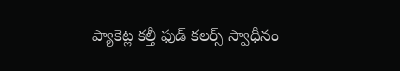ప్యాకెట్ల కల్తీ ఫుడ్ కలర్స్ స్వాధీనం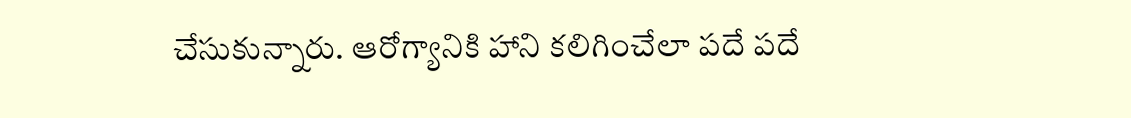చేసుకున్నారు. ఆరోగ్యానికి హాని కలిగించేలా పదే పదే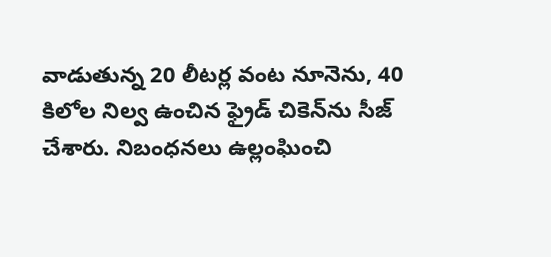వాడుతున్న 20 లీటర్ల వంట నూనెను, 40 కిలోల నిల్వ ఉంచిన ఫ్రైడ్ చికెన్‌‌‌‌ను సీజ్ చేశారు. నిబంధనలు ఉల్లంఘించి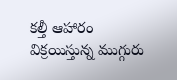కల్తీ ఆహారం విక్రయిస్తున్న ముగ్గురు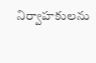నిర్వాహకులను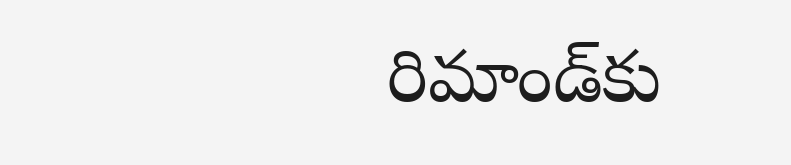రిమాండ్‌‌‌‌కు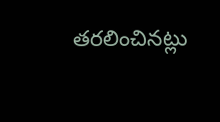తరలించినట్లు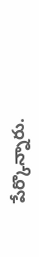పేర్కొన్నారు.